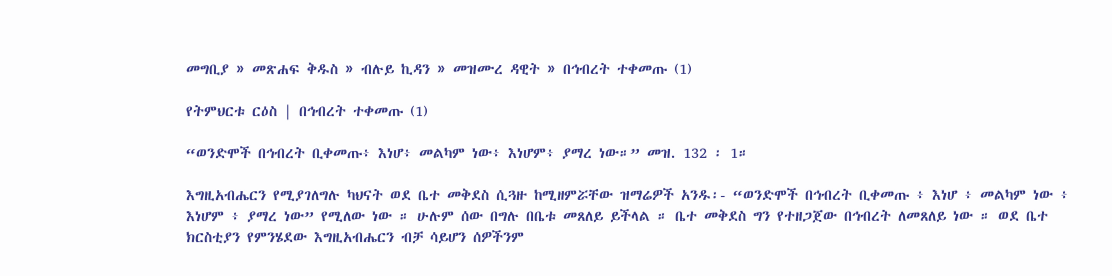መግቢያ » መጽሐፍ ቅዱስ » ብሉይ ኪዳን » መዝሙረ ዳዊት » በኅብረት ተቀመጡ (1)

የትምህርቱ ርዕስ | በኅብረት ተቀመጡ (1)

“ወንድሞች በኅብረት ቢቀመጡ፥ እነሆ፥ መልካም ነው፥ እነሆም፥ ያማረ ነው።” መዝ. 132 ፡ 1።

እግዚአብሔርን የሚያገለግሉ ካህናት ወደ ቤተ መቅደስ ሲጓዙ ከሚዘምሯቸው ዝማሬዎች አንዱ፡- “ወንድሞች በኅብረት ቢቀመጡ ፥ እነሆ ፥ መልካም ነው ፥ እነሆም ፥ ያማረ ነው” የሚለው ነው ። ሁሉም ሰው በግሉ በቤቱ መጸለይ ይችላል ። ቤተ መቅደስ ግን የተዘጋጀው በኅብረት ለመጸለይ ነው ። ወደ ቤተ ክርስቲያን የምንሄደው እግዚአብሔርን ብቻ ሳይሆን ሰዎችንም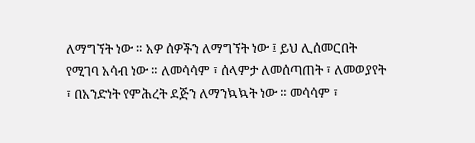ለማግኘት ነው ። አዎ ሰዎችን ለማግኘት ነው ፤ ይህ ሊሰመርበት የሚገባ አሳብ ነው ። ለመሳሳም ፣ ሰላምታ ለመሰጣጠት ፣ ለመወያየት ፣ በአንድነት የምሕረት ደጅን ለማንኳኳት ነው ። መሳሳም ፣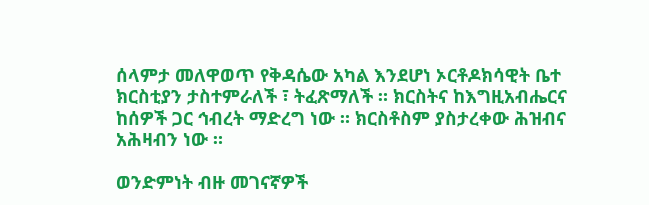ሰላምታ መለዋወጥ የቅዳሴው አካል እንደሆነ ኦርቶዶክሳዊት ቤተ ክርስቲያን ታስተምራለች ፣ ትፈጽማለች ። ክርስትና ከእግዚአብሔርና ከሰዎች ጋር ኅብረት ማድረግ ነው ። ክርስቶስም ያስታረቀው ሕዝብና አሕዛብን ነው ።

ወንድምነት ብዙ መገናኛዎች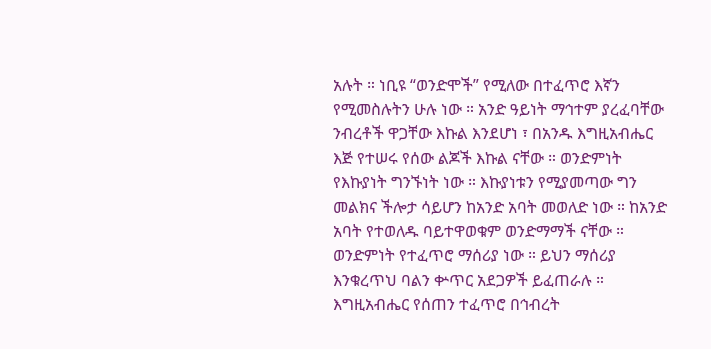አሉት ። ነቢዩ “ወንድሞች” የሚለው በተፈጥሮ እኛን የሚመስሉትን ሁሉ ነው ። አንድ ዓይነት ማኅተም ያረፈባቸው ንብረቶች ዋጋቸው እኩል እንደሆነ ፣ በአንዱ እግዚአብሔር እጅ የተሠሩ የሰው ልጆች እኩል ናቸው ። ወንድምነት የእኩያነት ግንኙነት ነው ። እኩያነቱን የሚያመጣው ግን መልክና ችሎታ ሳይሆን ከአንድ አባት መወለድ ነው ። ከአንድ አባት የተወለዱ ባይተዋወቁም ወንድማማች ናቸው ። ወንድምነት የተፈጥሮ ማሰሪያ ነው ። ይህን ማሰሪያ እንቁረጥህ ባልን ቍጥር አደጋዎች ይፈጠራሉ ። እግዚአብሔር የሰጠን ተፈጥሮ በኅብረት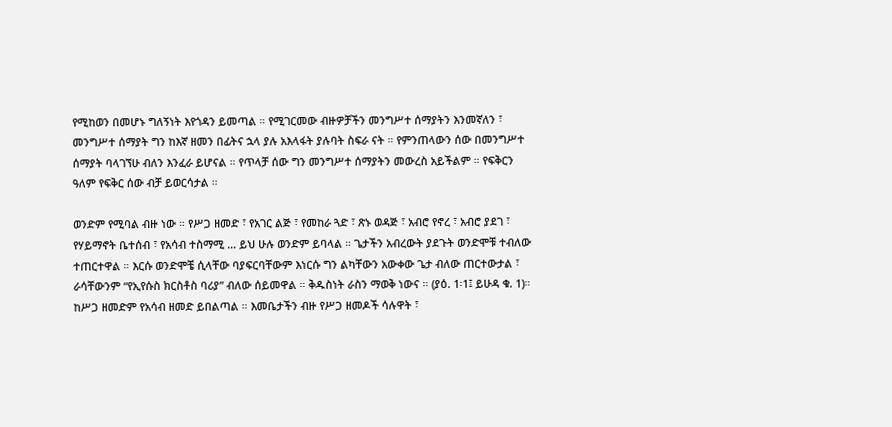የሚከወን በመሆኑ ግለኝነት እየጎዳን ይመጣል ። የሚገርመው ብዙዎቻችን መንግሥተ ሰማያትን እንመኛለን ፣ መንግሥተ ሰማያት ግን ከእኛ ዘመን በፊትና ኋላ ያሉ አእላፋት ያሉባት ስፍራ ናት ። የምንጠላውን ሰው በመንግሥተ ሰማያት ባላገኘሁ ብለን እንፈራ ይሆናል ። የጥላቻ ሰው ግን መንግሥተ ሰማያትን መውረስ አይችልም ። የፍቅርን ዓለም የፍቅር ሰው ብቻ ይወርሳታል ።

ወንድም የሚባል ብዙ ነው ። የሥጋ ዘመድ ፣ የአገር ልጅ ፣ የመከራ ጓድ ፣ ጽኑ ወዳጅ ፣ አብሮ የኖረ ፣ አብሮ ያደገ ፣ የሃይማኖት ቤተሰብ ፣ የአሳብ ተስማሚ … ይህ ሁሉ ወንድም ይባላል ። ጌታችን አብረውት ያደጉት ወንድሞቹ ተብለው ተጠርተዋል ። እርሱ ወንድሞቼ ሲላቸው ባያፍርባቸውም እነርሱ ግን ልካቸውን አውቀው ጌታ ብለው ጠርተውታል ፣ ራሳቸውንም “የኢየሱስ ክርስቶስ ባሪያ” ብለው ሰይመዋል ። ቅዱስነት ራስን ማወቅ ነውና ። (ያዕ. 1፡1፤ ይሁዳ ቁ. 1)። ከሥጋ ዘመድም የአሳብ ዘመድ ይበልጣል ። እመቤታችን ብዙ የሥጋ ዘመዶች ሳሉዋት ፣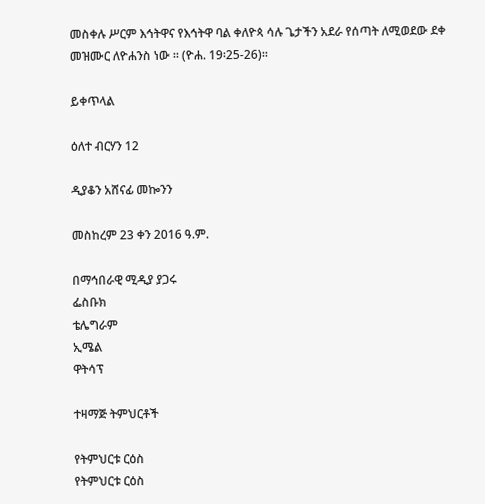መስቀሉ ሥርም እኅትዋና የእኅትዋ ባል ቀለዮጳ ሳሉ ጌታችን አደራ የሰጣት ለሚወደው ደቀ መዝሙር ለዮሐንስ ነው ። (ዮሐ. 19፡25-26)።

ይቀጥላል

ዕለተ ብርሃን 12

ዲያቆን አሸናፊ መኰንን

መስከረም 23 ቀን 2016 ዓ.ም.

በማኅበራዊ ሚዲያ ያጋሩ
ፌስቡክ
ቴሌግራም
ኢሜል
ዋትሳፕ

ተዛማጅ ትምህርቶች

የትምህርቱ ርዕስ
የትምህርቱ ርዕስ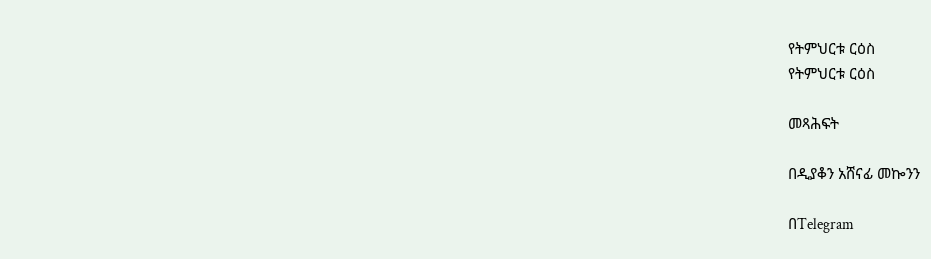የትምህርቱ ርዕስ
የትምህርቱ ርዕስ

መጻሕፍት

በዲያቆን አሸናፊ መኰንን

በTelegram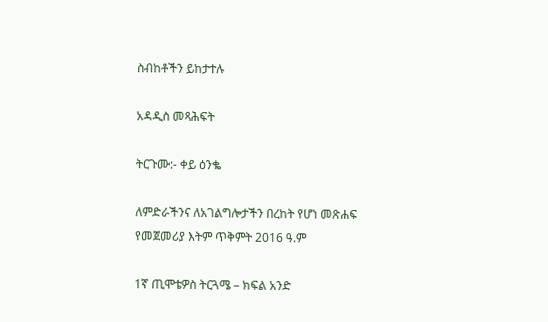ስብከቶችን ይከታተሉ

አዳዲስ መጻሕፍት

ትርጉሙ:- ቀይ ዕንቈ

ለምድራችንና ለአገልግሎታችን በረከት የሆነ መጽሐፍ
የመጀመሪያ እትም ጥቅምት 2016 ዓ.ም

1ኛ ጢሞቴዎስ ትርጓሜ – ክፍል አንድ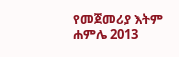የመጀመሪያ እትም ሐምሌ 2013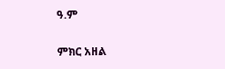ዓ.ም

ምክር አዘል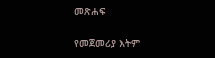መጽሐፍ

የመጀመሪያ እትም